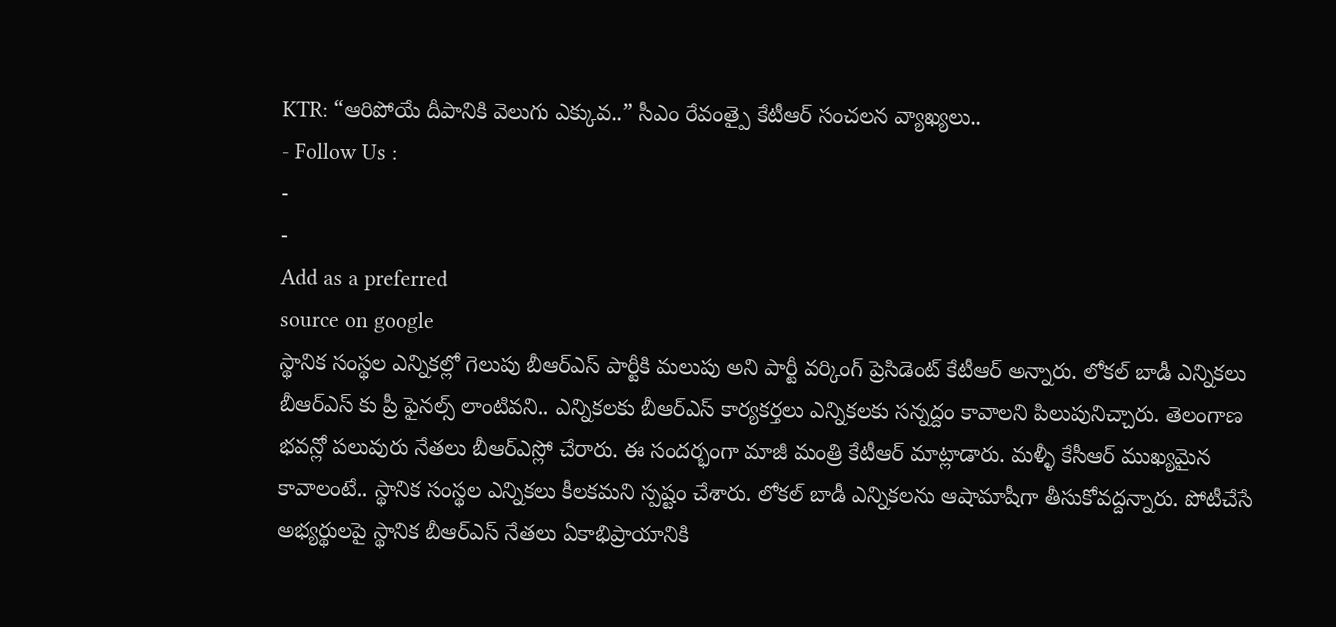KTR: “ఆరిపోయే దీపానికి వెలుగు ఎక్కువ..” సీఎం రేవంత్పై కేటీఆర్ సంచలన వ్యాఖ్యలు..
- Follow Us :
-
-
Add as a preferred
source on google
స్థానిక సంస్థల ఎన్నికల్లో గెలుపు బీఆర్ఎస్ పార్టీకి మలుపు అని పార్టీ వర్కింగ్ ప్రెసిడెంట్ కేటీఆర్ అన్నారు. లోకల్ బాడీ ఎన్నికలు బీఆర్ఎస్ కు ప్రీ ఫైనల్స్ లాంటివని.. ఎన్నికలకు బీఆర్ఎస్ కార్యకర్తలు ఎన్నికలకు సన్నద్దం కావాలని పిలుపునిచ్చారు. తెలంగాణ భవన్లో పలువురు నేతలు బీఆర్ఎస్లో చేరారు. ఈ సందర్భంగా మాజీ మంత్రి కేటీఆర్ మాట్లాడారు. మళ్ళీ కేసీఆర్ ముఖ్యమైన కావాలంటే.. స్థానిక సంస్థల ఎన్నికలు కీలకమని స్పష్టం చేశారు. లోకల్ బాడీ ఎన్నికలను ఆషామాషీగా తీసుకోవద్దన్నారు. పోటీచేసే అభ్యర్థులపై స్థానిక బీఆర్ఎస్ నేతలు ఏకాభిప్రాయానికి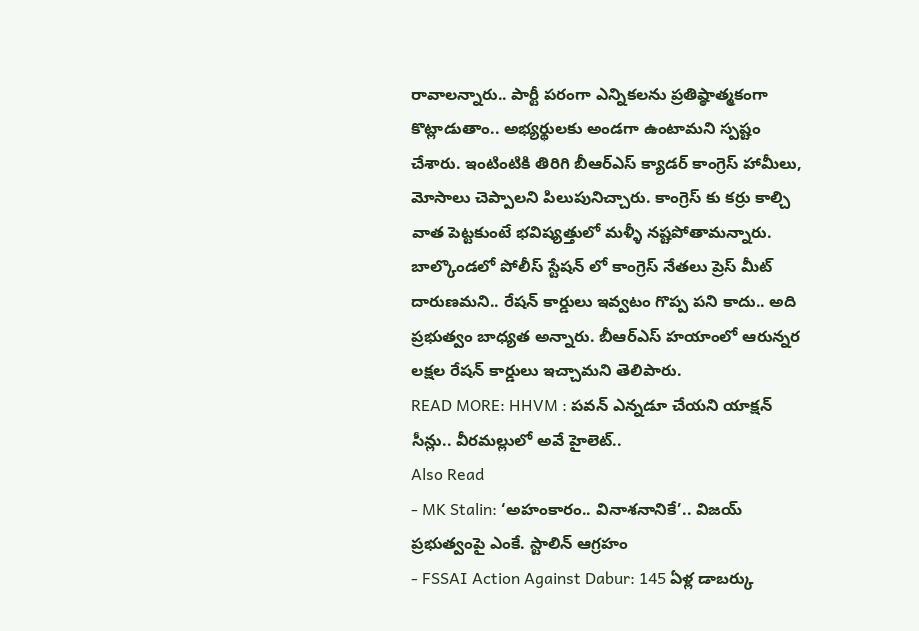రావాలన్నారు.. పార్టీ పరంగా ఎన్నికలను ప్రతిష్ఠాత్మకంగా కొట్లాడుతాం.. అభ్యర్థులకు అండగా ఉంటామని స్పష్టం చేశారు. ఇంటింటికి తిరిగి బీఆర్ఎస్ క్యాడర్ కాంగ్రెస్ హామీలు, మోసాలు చెప్పాలని పిలుపునిచ్చారు. కాంగ్రెస్ కు కర్రు కాల్చి వాత పెట్టకుంటే భవిష్యత్తులో మళ్ళీ నష్టపోతామన్నారు. బాల్కొండలో పోలీస్ స్టేషన్ లో కాంగ్రెస్ నేతలు ప్రెస్ మీట్ దారుణమని.. రేషన్ కార్డులు ఇవ్వటం గొప్ప పని కాదు.. అది ప్రభుత్వం బాధ్యత అన్నారు. బీఆర్ఎస్ హయాంలో ఆరున్నర లక్షల రేషన్ కార్డులు ఇచ్చామని తెలిపారు.
READ MORE: HHVM : పవన్ ఎన్నడూ చేయని యాక్షన్ సీన్లు.. వీరమల్లులో అవే హైలెట్..
Also Read
- MK Stalin: ‘అహంకారం.. వినాశనానికే’.. విజయ్ ప్రభుత్వంపై ఎంకే. స్టాలిన్ ఆగ్రహం
- FSSAI Action Against Dabur: 145 ఏళ్ల డాబర్కు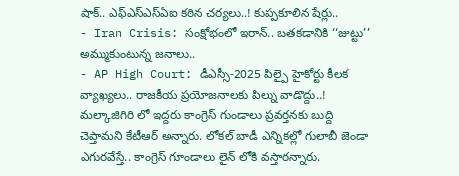షాక్.. ఎఫ్ఎస్ఎస్ఏఐ కఠిన చర్యలు..! కుప్పకూలిన షేర్లు..
- Iran Crisis: సంక్షోభంలో ఇరాన్.. బతకడానికి ‘‘జుట్టు’’ అమ్ముకుంటున్న జనాలు..
- AP High Court: డీఎస్సీ-2025 పిల్పై హైకోర్టు కీలక వ్యాఖ్యలు.. రాజకీయ ప్రయోజనాలకు పిల్ను వాడొద్దు..!
మల్కాజిగిరి లో ఇద్దరు కాంగ్రెస్ గుండాలు ప్రవర్తనకు బుద్ది చెప్తామని కేటీఆర్ అన్నారు. లోకల్ బాడీ ఎన్నికల్లో గులాబీ జెండా ఎగురవేస్తే.. కాంగ్రెస్ గూండాలు లైన్ లోకి వస్తారన్నారు.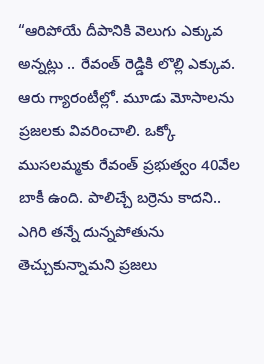“ఆరిపోయే దీపానికి వెలుగు ఎక్కువ అన్నట్లు .. రేవంత్ రెడ్డికి లొల్లి ఎక్కువ. ఆరు గ్యారంటీల్లో. మూడు మోసాలను ప్రజలకు వివరించాలి. ఒక్కో ముసలమ్మకు రేవంత్ ప్రభుత్వం 40వేల బాకీ ఉంది. పాలిచ్చే బర్రెను కాదని.. ఎగిరి తన్నే దున్నపోతును తెచ్చుకున్నామని ప్రజలు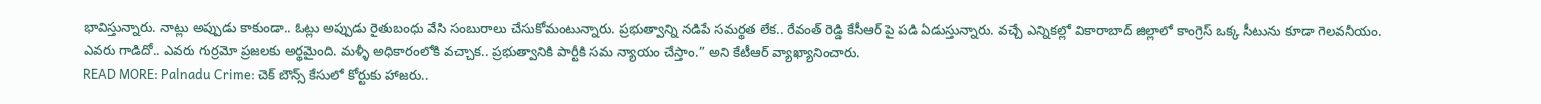భావిస్తున్నారు. నాట్లు అప్పుడు కాకుండా.. ఓట్లు అప్పుడు రైతుబంధు వేసి సంబురాలు చేసుకోమంటున్నారు. ప్రభుత్వాన్ని నడిపే సమర్థత లేక.. రేవంత్ రెడ్డి కేసీఆర్ పై పడి ఏడుస్తున్నారు. వచ్చే ఎన్నికల్లో వికారాబాద్ జిల్లాలో కాంగ్రెస్ ఒక్క సీటును కూడా గెలవనీయం. ఎవరు గాడిదో.. ఎవరు గుర్రమో ప్రజలకు అర్థమైంది. మళ్ళీ అధికారంలోకి వచ్చాక.. ప్రభుత్వానికి పార్టీకి సమ న్యాయం చేస్తాం.” అని కేటీఆర్ వ్యాఖ్యానించారు.
READ MORE: Palnadu Crime: చెక్ బౌన్స్ కేసులో కోర్టుకు హాజరు..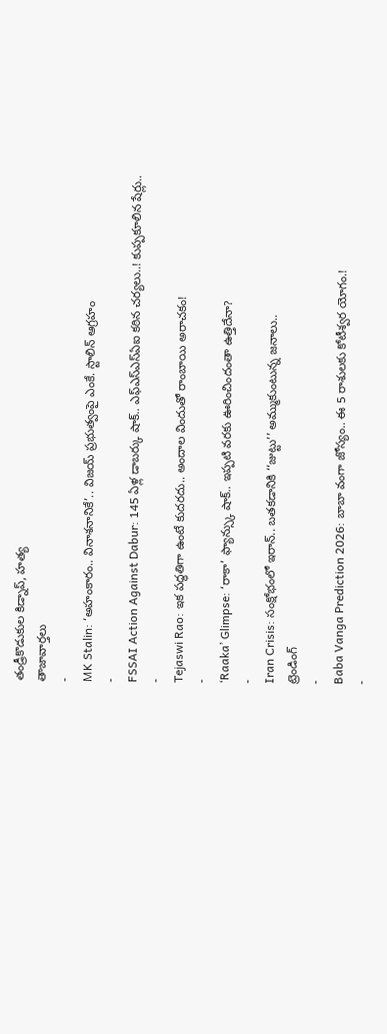తండ్రీకొడుకుల కిడ్నాప్, హత్య
తాజావార్తలు
-
MK Stalin: ‘అహంకారం.. వినాశనానికే’.. విజయ్ ప్రభుత్వంపై ఎంకే. స్టాలిన్ ఆగ్రహం
-
FSSAI Action Against Dabur: 145 ఏళ్ల డాబర్కు షాక్.. ఎఫ్ఎస్ఎస్ఏఐ కఠిన చర్యలు..! కుప్పకూలిన షేర్లు..
-
Tejaswi Rao: ఇక పద్ధతిగా ఉంటే కుదరదు.. అందాల విందుతో రాంబాయి అరాచకం!
-
‘Raaka’ Glimpse: ‘రాకా’ ఫ్యాన్స్కు షాక్.. ఇప్పటి వరకు ఊరించిందంతా ఉత్తిదేనా?
-
Iran Crisis: సంక్షోభంలో ఇరాన్.. బతకడానికి ‘‘జుట్టు’’ అమ్ముకుంటున్న జనాలు..
ట్రెండింగ్
-
Baba Vanga Prediction 2026: బాబా వంగా జోస్యం.. ఈ 5 రాశులకు కోటీశ్వర యోగం.!
-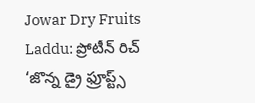Jowar Dry Fruits Laddu: ప్రోటీన్ రిచ్ ‘జొన్న డ్రై ఫ్రూప్ట్స్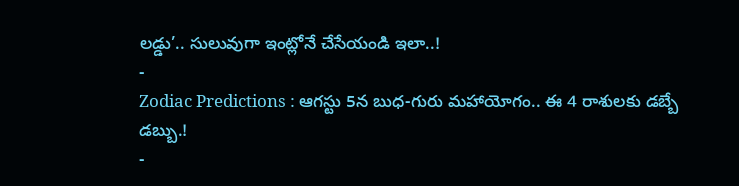లడ్డు’.. సులువుగా ఇంట్లోనే చేసేయండి ఇలా..!
-
Zodiac Predictions : ఆగస్టు 5న బుధ-గురు మహాయోగం.. ఈ 4 రాశులకు డబ్బే డబ్బు.!
-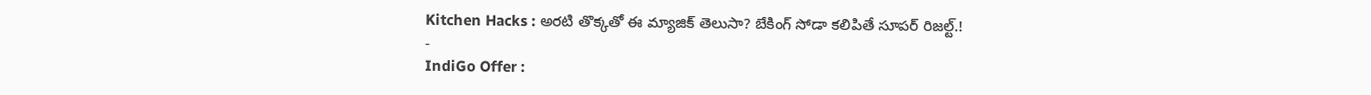Kitchen Hacks : అరటి తొక్కతో ఈ మ్యాజిక్ తెలుసా? బేకింగ్ సోడా కలిపితే సూపర్ రిజల్ట్.!
-
IndiGo Offer :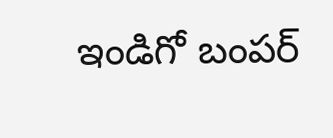ఇండిగో బంపర్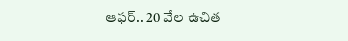ఆఫర్.. 20 వేల ఉచిత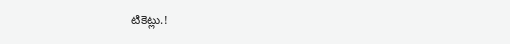టికెట్లు.!